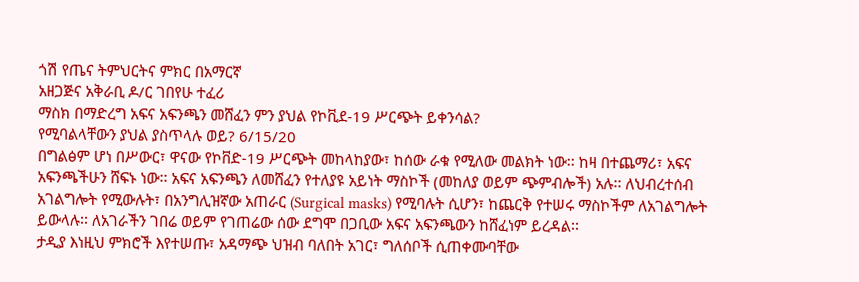ጎሽ የጤና ትምህርትና ምክር በአማርኛ
አዘጋጅና አቅራቢ ዶ/ር ገበየሁ ተፈሪ
ማስክ በማድረግ አፍና አፍንጫን መሸፈን ምን ያህል የኮቪደ-19 ሥርጭት ይቀንሳል?
የሚባልላቸውን ያህል ያስጥላሉ ወይ? 6/15/20
በግልፅም ሆነ በሥውር፣ ዋናው የኮቨድ-19 ሥርጭት መከላከያው፣ ከሰው ራቁ የሚለው መልክት ነው፡፡ ከዛ በተጨማሪ፣ አፍና አፍንጫችሁን ሸፍኑ ነው፡፡ አፍና አፍንጫን ለመሸፈን የተለያዩ አይነት ማስኮች (መከለያ ወይም ጭምብሎች) አሉ፡፡ ለህብረተሰብ አገልግሎት የሚውሉት፣ በአንግሊዝኛው አጠራር (Surgical masks) የሚባሉት ሲሆን፣ ከጨርቅ የተሠሩ ማስኮችም ለአገልግሎት ይውላሉ፡፡ ለአገራችን ገበሬ ወይም የገጠሬው ሰው ደግሞ በጋቢው አፍና አፍንጫውን ከሸፈነም ይረዳል፡፡
ታዲያ እነዚህ ምክሮች እየተሠጡ፣ አዳማጭ ህዝብ ባለበት አገር፣ ግለሰቦች ሲጠቀሙባቸው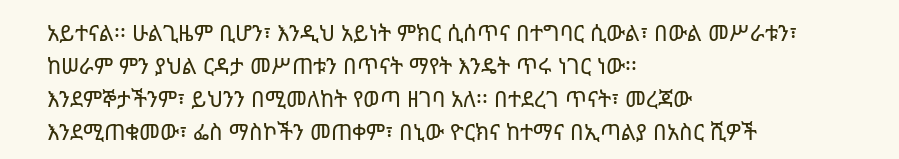አይተናል፡፡ ሁልጊዜም ቢሆን፣ እንዲህ አይነት ምክር ሲሰጥና በተግባር ሲውል፣ በውል መሥራቱን፣ ከሠራም ምን ያህል ርዳታ መሥጠቱን በጥናት ማየት እንዴት ጥሩ ነገር ነው፡፡
እንደምኞታችንም፣ ይህንን በሚመለከት የወጣ ዘገባ አለ፡፡ በተደረገ ጥናት፣ መረጃው እንደሚጠቁመው፣ ፌስ ማስኮችን መጠቀም፣ በኒው ዮርክና ከተማና በኢጣልያ በአስር ሺዎች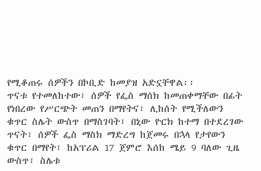የሚቆጠሩ ሰዎችን በኮቢድ ከመያዝ አድኗቸዋል፡፡
ጥናቱ የተመለከተው፣ ሰዎች የፌስ ማሰክ ከመጠቀማቸው በፊት የነበረው የሥርጭት መጠን በማየትና፣ ሊከሰት የሚችለውን ቁጥር ስሌት ውስጥ በማስገባት፣ በኒው ዮርክ ከተማ በተደረገው ጥናት፣ ሰዎች ፌስ ማስክ ማድረግ ከጀመሩ በኋላ የታየውን ቁጥር በማየት፣ ከአፕሪል 17 ጀምሮ እሰከ ሜይ 9 ባለው ጊዜ ውስጥ፣ ስሌቱ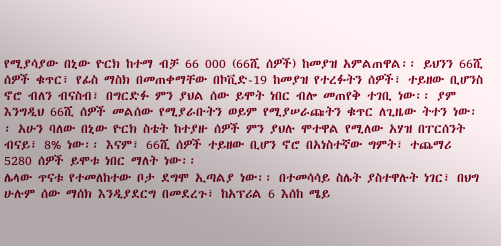የሚያሳያው በኒው ዮርክ ከተማ ብቻ 66 000 (66ሺ ሰዎች) ከመያዝ አምልጠዋል፡፡ ይህንን 66ሺ ሰዎች ቁጥር፣ የፊስ ማስክ በመጠቀማቸው በኮቪድ-19 ከመያዝ የተረፉትን ሰዎች፣ ተይዘው ቢሆንስ ኖሮ ብለን ብናስብ፣ በግርድፉ ምን ያህል ሰው ይሞት ነበር ብሎ መጠየቅ ተገቢ ነው፡፡ ያም እንግዲህ 66ሺ ሰዎች መልሰው የሚያራቡትን ወይም የሚያሠራጩትን ቁጥር ለጊዜው ትተን ነው፡፡ አሁን ባለው በኒው ዮርክ ስቴት ከተያዙ ሰዎች ምን ያህሉ ሞተዋል የሚለው አሃዝ በፐርሰንት ብናይ፣ 8% ነው፡፡ እናም፣ 66ሺ ሰዎች ተይዘው ቢሆን ኖሮ በአነስተኛው ግምት፣ ተጨማሪ 5280 ሰዎች ይሞቱ ነበር ማለት ነው፡፡
ሌላው ጥናቱ የተመለከተው ቦታ ደግሞ ኢጣልያ ነው፡፡ በተመሳሳይ ስሌት ያስተዋሉት ነገር፣ በህግ ሁሉም ሰው ማሰክ እንዲያደርግ በመደረጉ፣ ከአፕሪል 6 እሰከ ሜይ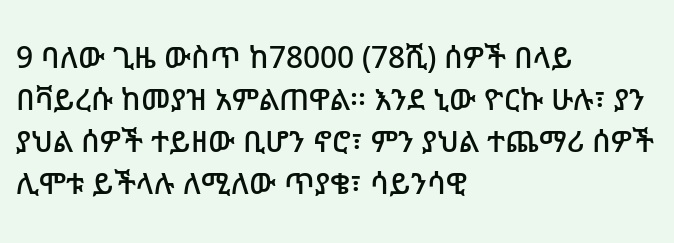9 ባለው ጊዜ ውስጥ ከ78000 (78ሺ) ሰዎች በላይ በቫይረሱ ከመያዝ አምልጠዋል፡፡ እንደ ኒው ዮርኩ ሁሉ፣ ያን ያህል ሰዎች ተይዘው ቢሆን ኖሮ፣ ምን ያህል ተጨማሪ ሰዎች ሊሞቱ ይችላሉ ለሚለው ጥያቄ፣ ሳይንሳዊ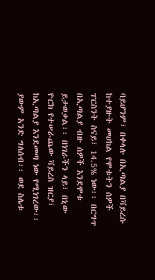ባይሆንም፣ በቀላሉ በኢጣልያ በቫይረሱ ከተያዙት መሀከል የሞቱትን ሰዎች ፐርስንት ስናይ፣ 14.5% ነው፡፡ በርግጥ በኢጣልያ ብዙ ሰዎች እንደሞቱ ይታወቃል፡፡ በነገራችን ላይ፣ በኒው ዮርክ የተሠራጨው ቫይረስ ዝርያ፣ ከኢጣልያ እንደመጣ ነው የሚነገረው፡፡ ያውም አንድ ግለሰብ፡፡ ወደ ስሌቱ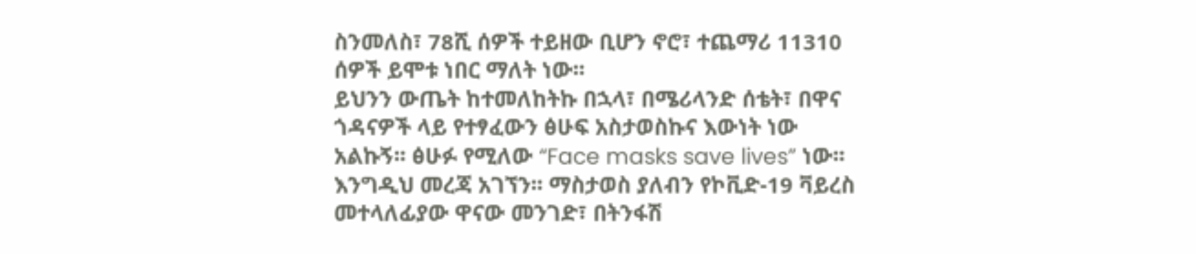ስንመለስ፣ 78ሺ ሰዎች ተይዘው ቢሆን ኖሮ፣ ተጨማሪ 11310 ሰዎች ይሞቱ ነበር ማለት ነው፡፡
ይህንን ውጤት ከተመለከትኩ በኋላ፣ በሜሪላንድ ሰቴት፣ በዋና ጎዳናዎች ላይ የተፃፈውን ፅሁፍ አስታወስኩና እውነት ነው አልኩኝ፡፡ ፅሁፉ የሚለው “Face masks save lives” ነው፡፡
እንግዲህ መረጃ አገኘን፡፡ ማስታወስ ያለብን የኮቪድ-19 ቫይረስ መተላለፊያው ዋናው መንገድ፣ በትንፋሽ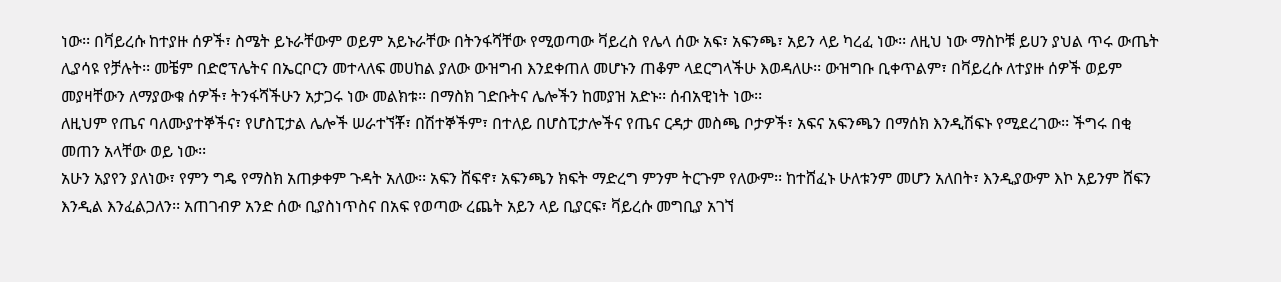ነው፡፡ በቫይረሱ ከተያዙ ሰዎች፣ ስሜት ይኑራቸውም ወይም አይኑራቸው በትንፋሻቸው የሚወጣው ቫይረስ የሌላ ሰው አፍ፣ አፍንጫ፣ አይን ላይ ካረፈ ነው፡፡ ለዚህ ነው ማስኮቹ ይሀን ያህል ጥሩ ውጤት ሊያሳዩ የቻሉት፡፡ መቼም በድሮፕሌትና በኤርቦርን መተላለፍ መሀከል ያለው ውዝግብ እንደቀጠለ መሆኑን ጠቆም ላደርግላችሁ እወዳለሁ፡፡ ውዝግቡ ቢቀጥልም፣ በቫይረሱ ለተያዙ ሰዎች ወይም መያዛቸውን ለማያውቁ ሰዎች፣ ትንፋሻችሁን አታጋሩ ነው መልክቱ፡፡ በማስክ ገድቡትና ሌሎችን ከመያዝ አድኑ፡፡ ሰብአዊነት ነው፡፡
ለዚህም የጤና ባለሙያተኞችና፣ የሆስፒታል ሌሎች ሠራተኘቾ፣ በሽተኞችም፣ በተለይ በሆስፒታሎችና የጤና ርዳታ መስጫ ቦታዎች፣ አፍና አፍንጫን በማሰክ እንዲሽፍኑ የሚደረገው፡፡ ችግሩ በቂ መጠን አላቸው ወይ ነው፡፡
አሁን አያየን ያለነው፣ የምን ግዴ የማስክ አጠቃቀም ጉዳት አለው፡፡ አፍን ሸፍኖ፣ አፍንጫን ክፍት ማድረግ ምንም ትርጉም የለውም፡፡ ከተሸፈኑ ሁለቱንም መሆን አለበት፣ እንዲያውም እኮ አይንም ሸፍን እንዲል እንፈልጋለን፡፡ አጠገብዎ አንድ ሰው ቢያስነጥስና በአፍ የወጣው ረጨት አይን ላይ ቢያርፍ፣ ቫይረሱ መግቢያ አገኘ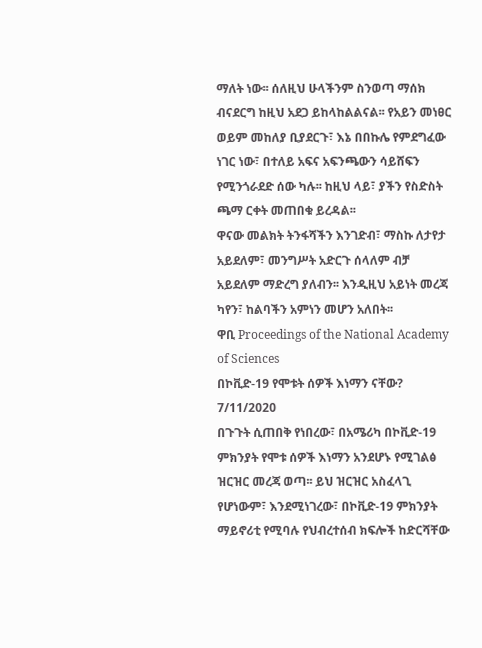ማለት ነው፡፡ ሰለዚህ ሁላችንም ስንወጣ ማሰክ ብናደርግ ከዚህ አደጋ ይከላከልልናል፡፡ የአይን መነፀር ወይም መከለያ ቢያደርጉ፣ እኔ በበኩሌ የምደግፈው ነገር ነው፣ በተለይ አፍና አፍንጫውን ሳይሸፍን የሚንጎራደድ ሰው ካሉ፡፡ ከዚህ ላይ፣ ያችን የስድስት ጫማ ርቀት መጠበቁ ይረዳል፡፡
ዋናው መልክት ትንፋሻችን እንገድብ፣ ማስኩ ለታየታ አይደለም፣ መንግሥት አድርጉ ሰላለም ብቻ አይደለም ማድረግ ያለብን፡፡ እንዲዚህ አይነት መረጃ ካየን፣ ከልባችን አምነን መሆን አለበት፡፡
ዋቢ Proceedings of the National Academy of Sciences
በኮቪድ-19 የሞቱት ሰዎች እነማን ናቸው? 7/11/2020
በጉጉት ሲጠበቅ የነበረው፣ በአሜሪካ በኮቪድ-19 ምክንያት የሞቱ ሰዎች እነማን አንደሆኑ የሚገልፅ ዝርዝር መረጃ ወጣ፡፡ ይህ ዝርዝር አስፈላጊ የሆነውም፣ እንደሚነገረው፣ በኮቪድ-19 ምክንያት ማይኖሪቲ የሚባሉ የህብረተሰብ ክፍሎች ከድርሻቸው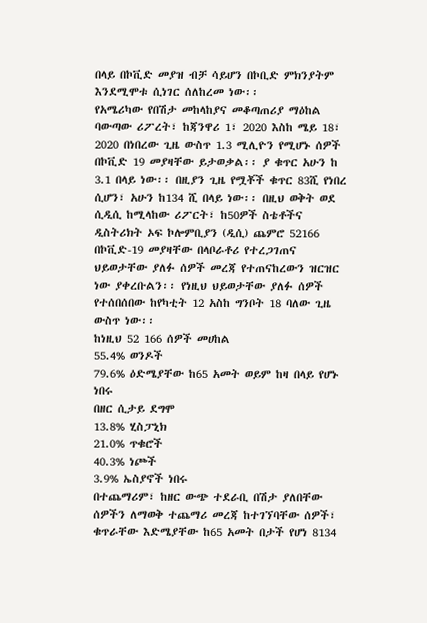በላይ በኮቪድ መያዝ ብቻ ሳይሆን በኮቢድ ምክንያትም እንደሚሞቱ ሲነገር ሰለከረመ ነው፡፡
የአሜሪካው የበሽታ መከላከያና መቆጣጠሪያ ማዕከል ባውጣው ሪፖረት፣ ከጃንዋሪ 1፣ 2020 እስከ ሜይ 18፣ 2020 በነበረው ጊዜ ውስጥ 1.3 ሚሊዮን የሚሆኑ ሰዎች በኮቪድ 19 መያዛቸው ይታወቃል፡፡ ያ ቁጥር አሁን ከ 3.1 በላይ ነው፡፡ በዚያን ጊዜ የሟቾች ቁጥር 83ሺ የነበረ ሲሆን፣ አሁን ከ134 ሺ በላይ ነው፡፡ በዚህ ወቅት ወደ ሲዲሲ ከሚላከው ሪፖርት፣ ከ50ዎች ስቴቶችና ዲስትሪክት ኦፍ ኮሎምቢያን (ዲሲ) ጨምሮ 52166 በኮቪድ-19 መያዛቸው በላቦራቶሪ የተረጋገጠና ህይወታቸው ያለፉ ሰዎች መረጃ የተጠናከረውን ዝርዝር ነው ያቀረቡልን፡፡ የነዚህ ህይወታቸው ያለፉ ሰዎች የተሰበሰበው ከየካቲት 12 አስከ ግንቦት 18 ባለው ጊዜ ውስጥ ነው፡፡
ከነዚህ 52 166 ሰዎች መሀከል
55.4% ወንዶች
79.6% ዕድሜያቸው ከ65 አመት ወይም ከዛ በላይ የሆኑ ነበሩ
በዘር ሲታይ ደግሞ
13.8% ሂስፓኒክ
21.0% ጥቁሮች
40.3% ነጮች
3.9% ኤስያኖች ነበሩ
በተጨማሪም፣ ከዘር ውጭ ተደራቢ በሽታ ያለበቸው ሰዎችን ለማወቅ ተጨማሪ መረጃ ከተገኘባቸው ሰዎች፣ ቁጥራቸው እድሜያቸው ከ65 አመት በታች የሆነ 8134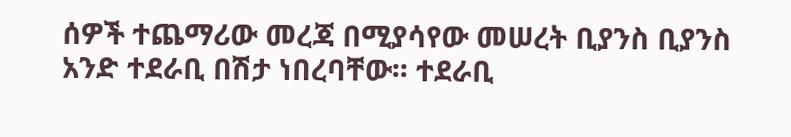ሰዎች ተጨማሪው መረጃ በሚያሳየው መሠረት ቢያንስ ቢያንስ አንድ ተደራቢ በሽታ ነበረባቸው፡፡ ተደራቢ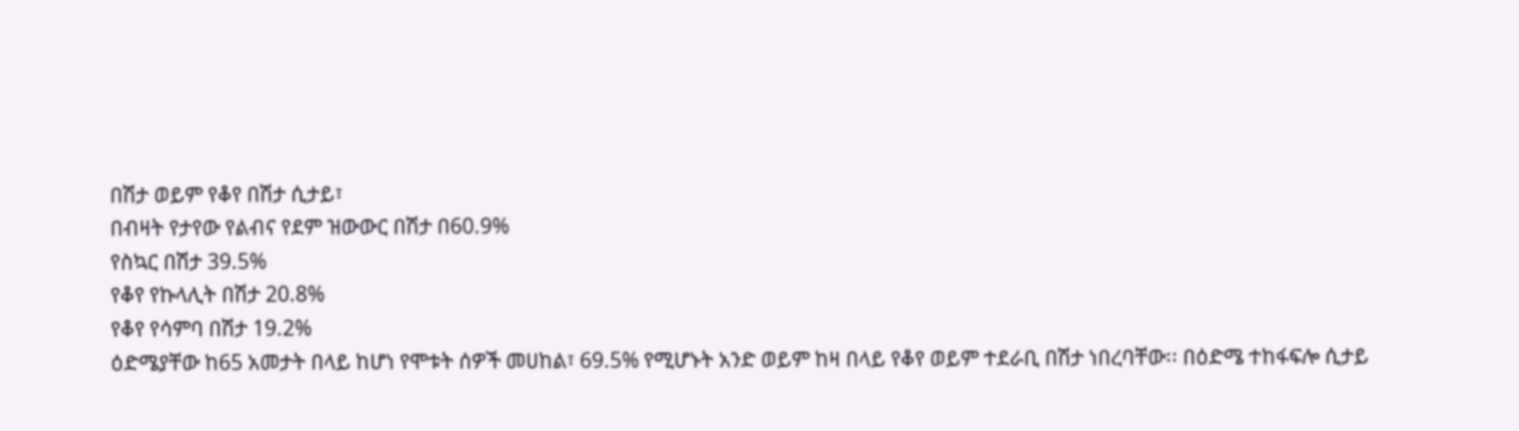በሽታ ወይም የቆየ በሽታ ሲታይ፣
በብዛት የታየው የልብና የደም ዝውውር በሽታ በ60.9%
የስኳር በሽታ 39.5%
የቆየ የኩላሊት በሽታ 20.8%
የቆየ የሳምባ በሽታ 19.2%
ዕድሜያቸው ከ65 አመታት በላይ ከሆነ የሞቱት ሰዎች መሀከል፣ 69.5% የሚሆኑት አንድ ወይም ከዛ በላይ የቆየ ወይም ተደራቢ በሽታ ነበረባቸው፡፡ በዕድሜ ተከፋፍሎ ሲታይ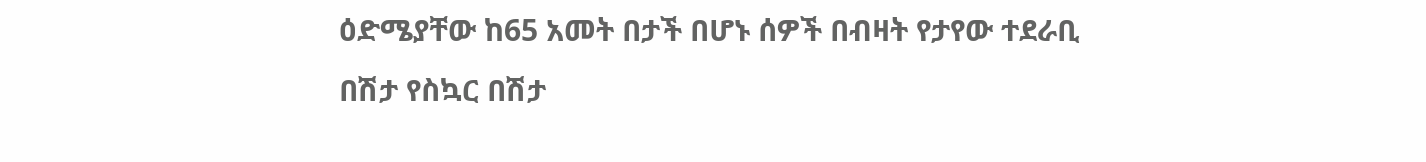ዕድሜያቸው ከ65 አመት በታች በሆኑ ሰዎች በብዛት የታየው ተደራቢ በሽታ የስኳር በሽታ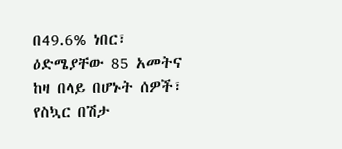በ49.6% ነበር፣ ዕድሜያቸው 85 አመትና ከዛ በላይ በሆኑት ሰዎች፣ የስኳር በሽታ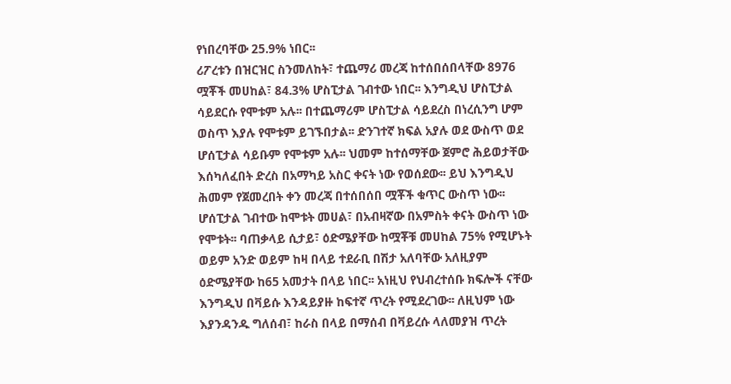የነበረባቸው 25.9% ነበር፡፡
ሪፖረቱን በዝርዝር ስንመለከት፣ ተጨማሪ መረጃ ከተሰበሰበላቸው 8976 ሟቾች መሀከል፣ 84.3% ሆስፒታል ገብተው ነበር፡፡ እንግዲህ ሆስፒታል ሳይደርሱ የሞቱም አሉ፡፡ በተጨማሪም ሆስፒታል ሳይደረስ በነረሲንግ ሆም ወስጥ እያሉ የሞቱም ይገኙበታል፡፡ ድንገተኛ ክፍል አያሉ ወደ ውስጥ ወደ ሆሰፒታል ሳይቡም የሞቱም አሉ፡፡ ህመም ከተሰማቸው ጀምሮ ሕይወታቸው እሰካለፈበት ድረስ በአማካይ አስር ቀናት ነው የወሰደው፡፡ ይህ እንግዲህ ሕመም የጀመረበት ቀን መረጃ በተሰበሰበ ሟቾች ቁጥር ውስጥ ነው፡፡
ሆሰፒታል ገብተው ከሞቱት መሀል፣ በአብዛኛው በአምስት ቀናት ውስጥ ነው የሞቱት፡፡ ባጠቃላይ ሲታይ፣ ዕድሜያቸው ከሟቾቹ መሀከል 75% የሚሆኑት ወይም አንድ ወይም ከዛ በላይ ተደራቢ በሽታ አለባቸው አለዚያም ዕድሜያቸው ከ65 አመታት በላይ ነበር፡፡ አነዚህ የህብረተሰቡ ክፍሎች ናቸው እንግዲህ በቫይሱ እንዳይያዙ ከፍተኛ ጥረት የሚደረገው፡፡ ለዚህም ነው እያንዳንዱ ግለሰብ፣ ከራስ በላይ በማሰብ በቫይረሱ ላለመያዝ ጥረት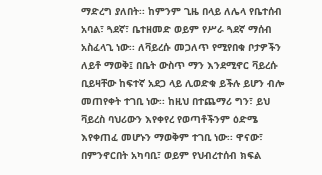ማድረግ ያለበት፡፡ ከምንም ጊዜ በላይ ለሌላ የቤተሰብ አባል፣ ጓደኛ፣ ቤተዘመድ ወይም የሥራ ጓደኛ ማሰብ አስፈላጊ ነው፡፡ ለቫይረሱ መጋለጥ የሚየበቁ ቦታዎችን ለይቶ ማወቅ፤ በቤት ውስጥ ማን እንደሚኖር ቫይረሱ ቢይዛቸው ከፍተኛ አደጋ ላይ ሊወድቁ ይችሉ ይሆን ብሎ መጠየቀት ተገቢ ነው፡፡ ከዚህ በተጨማሪ ግን፣ ይህ ቫይረስ ባህሪውን እየቀየረ የወጣቶችንም ዕድሜ እየቀጠፈ መሆኑን ማወቅም ተገቢ ነው፡፡ ዋናው፣ በምንኖርበት አካባቢ፣ ወይም የህብረተሰብ ክፍል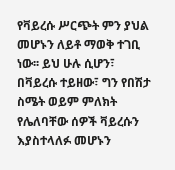የቫይረሱ ሥርጭት ምን ያህል መሆኑን ለይቶ ማወቅ ተገቢ ነው፡፡ ይህ ሁሉ ሲሆን፣ በቫይረሱ ተይዘው፣ ግን የበሽታ ስሜት ወይም ምለክት የሌለባቸው ሰዎች ቫይረሱን እያስተላለፉ መሆኑን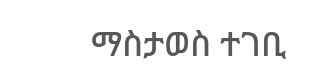ማስታወስ ተገቢ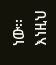ነው፡፡ እነዚህ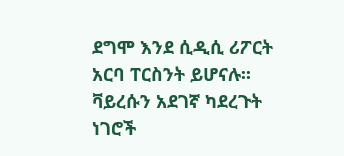ደግሞ እንደ ሲዲሲ ሪፖርት አርባ ፐርስንት ይሆናሉ፡፡ ቫይረሱን አደገኛ ካደረጉት ነገሮች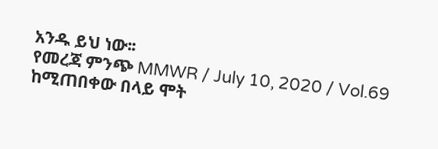አንዱ ይህ ነው፡፡
የመረጃ ምንጭ MMWR / July 10, 2020 / Vol.69
ከሚጠበቀው በላይ ሞት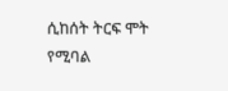ሲከሰት ትርፍ ሞት የሚባል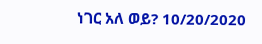ነገር አለ ወይ? 10/20/2020